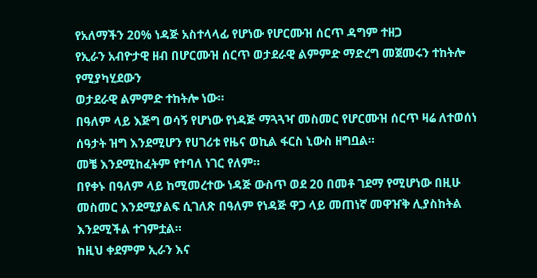የአለማችን 20% ነዳጅ አስተላላፊ የሆነው የሆርሙዝ ሰርጥ ዳግም ተዘጋ
የኢራን አብዮታዊ ዘብ በሆርሙዝ ሰርጥ ወታደራዊ ልምምድ ማድረግ መጀመሩን ተከትሎ የሚያካሂደውን
ወታደራዊ ልምምድ ተከትሎ ነው።
በዓለም ላይ እጅግ ወሳኝ የሆነው የነዳጅ ማጓጓዣ መስመር የሆርሙዝ ሰርጥ ዛሬ ለተወሰነ ሰዓታት ዝግ እንደሚሆን የሀገሪቱ የዜና ወኪል ፋርስ ኒውስ ዘግቧል።
መቼ እንደሚከፈትም የተባለ ነገር የለም።
በየቀኑ በዓለም ላይ ከሚመረተው ነዳጅ ውስጥ ወደ 20 በመቶ ገደማ የሚሆነው በዚሁ መስመር እንደሚያልፍ ሲገለጽ በዓለም የነዳጅ ዋጋ ላይ መጠነኛ መዋዠቅ ሊያስከትል እንደሚችል ተገምቷል።
ከዚህ ቀደምም ኢራን እና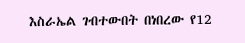እስራኤል ገብተውበት በነበረው የ12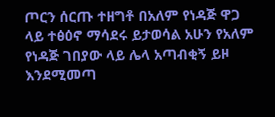ጦርን ሰርጡ ተዘግቶ በአለም የነዳጅ ዋጋ ላይ ተፅዕኖ ማሳደሩ ይታወሳል አሁን የአለም የነዳጅ ገበያው ላይ ሌላ አጣብቂኝ ይዞ እንደሚመጣ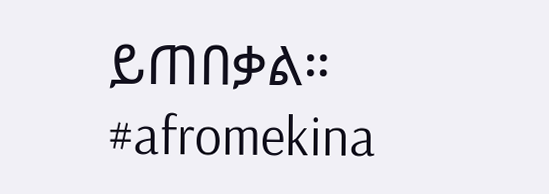ይጠበቃል።
#afromekina